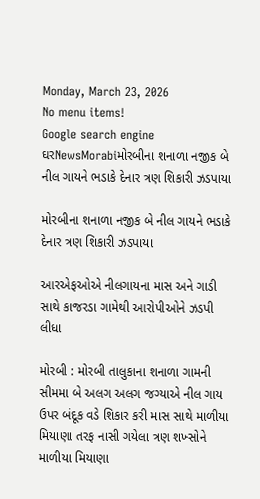Monday, March 23, 2026
No menu items!
Google search engine
ઘરNewsMorabiમોરબીના શનાળા નજીક બે નીલ ગાયને ભડાકે દેનાર ત્રણ શિકારી ઝડપાયા

મોરબીના શનાળા નજીક બે નીલ ગાયને ભડાકે દેનાર ત્રણ શિકારી ઝડપાયા

આરએફઓએ નીલગાયના માસ અને ગાડી સાથે કાજરડા ગામેથી આરોપીઓને ઝડપી લીધા

મોરબી : મોરબી તાલુકાના શનાળા ગામની સીમમા બે અલગ અલગ જગ્યાએ નીલ ગાય ઉપર બંદૂક વડે શિકાર કરી માસ સાથે માળીયા મિયાણા તરફ નાસી ગયેલા ત્રણ શખ્સોને માળીયા મિયાણા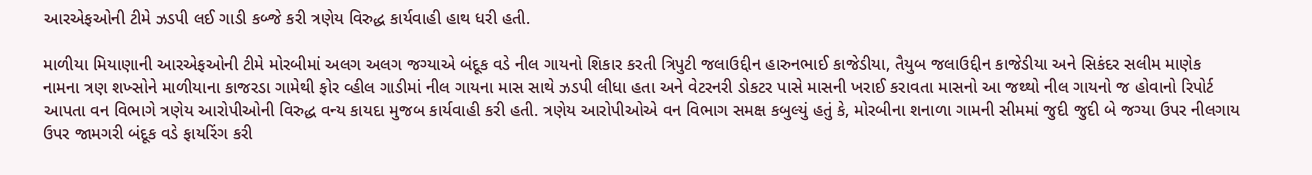આરએફઓની ટીમે ઝડપી લઈ ગાડી કબ્જે કરી ત્રણેય વિરુદ્ધ કાર્યવાહી હાથ ધરી હતી.

માળીયા મિયાણાની આરએફઓની ટીમે મોરબીમાં અલગ અલગ જગ્યાએ બંદૂક વડે નીલ ગાયનો શિકાર કરતી ત્રિપુટી જલાઉદ્દીન હારુનભાઈ કાજેડીયા, તૈયુબ જલાઉદ્દીન કાજેડીયા અને સિકંદર સલીમ માણેક નામના ત્રણ શખ્સોને માળીયાના કાજરડા ગામેથી ફોર વ્હીલ ગાડીમાં નીલ ગાયના માસ સાથે ઝડપી લીધા હતા અને વેટરનરી ડોકટર પાસે માસની ખરાઈ કરાવતા માસનો આ જથ્થો નીલ ગાયનો જ હોવાનો રિપોર્ટ આપતા વન વિભાગે ત્રણેય આરોપીઓની વિરુદ્ધ વન્ય કાયદા મુજબ કાર્યવાહી કરી હતી. ત્રણેય આરોપીઓએ વન વિભાગ સમક્ષ કબુલ્યું હતું કે, મોરબીના શનાળા ગામની સીમમાં જુદી જુદી બે જગ્યા ઉપર નીલગાય ઉપર જામગરી બંદૂક વડે ફાયરિંગ કરી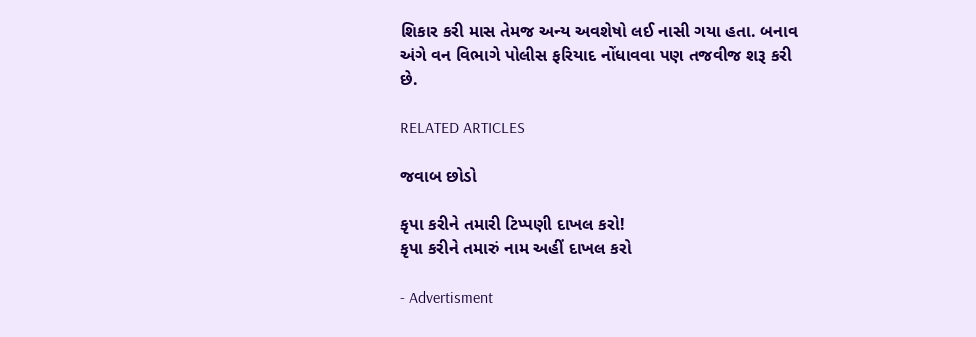શિકાર કરી માસ તેમજ અન્ય અવશેષો લઈ નાસી ગયા હતા. બનાવ અંગે વન વિભાગે પોલીસ ફરિયાદ નોંધાવવા પણ તજવીજ શરૂ કરી છે.

RELATED ARTICLES

જવાબ છોડો

કૃપા કરીને તમારી ટિપ્પણી દાખલ કરો!
કૃપા કરીને તમારું નામ અહીં દાખલ કરો

- Advertisment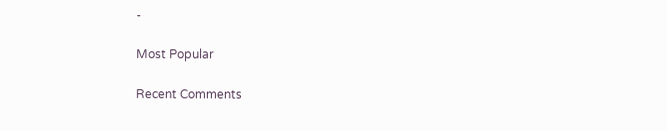-

Most Popular

Recent Comments